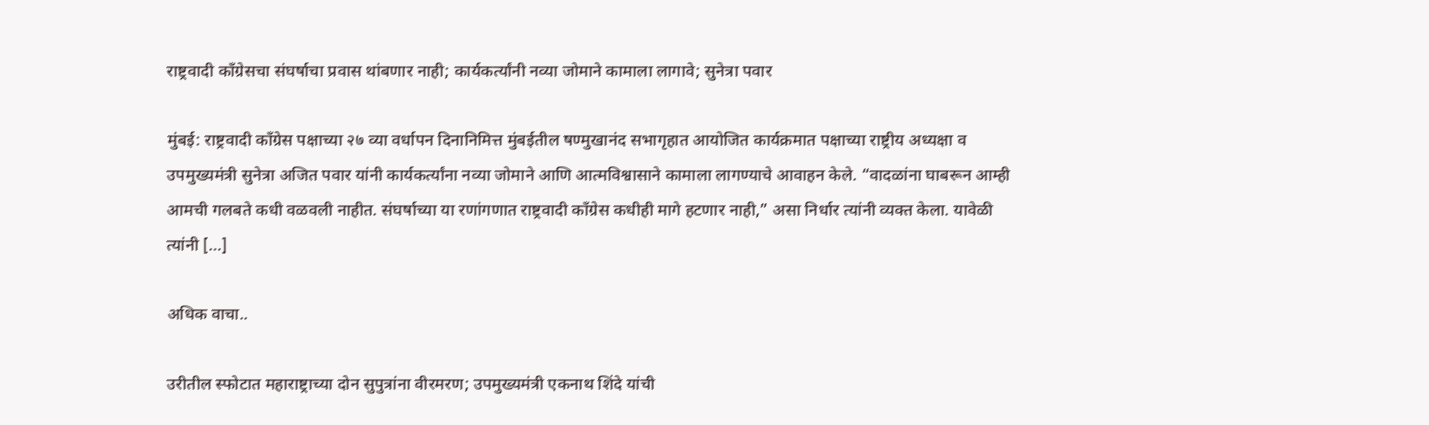राष्ट्रवादी काँग्रेसचा संघर्षाचा प्रवास थांबणार नाही; कार्यकर्त्यांनी नव्या जोमाने कामाला लागावे; सुनेत्रा पवार

मुंबई: राष्ट्रवादी काँग्रेस पक्षाच्या २७ व्या वर्धापन दिनानिमित्त मुंबईतील षण्मुखानंद सभागृहात आयोजित कार्यक्रमात पक्षाच्या राष्ट्रीय अध्यक्षा व उपमुख्यमंत्री सुनेत्रा अजित पवार यांनी कार्यकर्त्यांना नव्या जोमाने आणि आत्मविश्वासाने कामाला लागण्याचे आवाहन केले. “वादळांना घाबरून आम्ही आमची गलबते कधी वळवली नाहीत. संघर्षाच्या या रणांगणात राष्ट्रवादी काँग्रेस कधीही मागे हटणार नाही,” असा निर्धार त्यांनी व्यक्त केला. यावेळी त्यांनी […]

अधिक वाचा..

उरीतील स्फोटात महाराष्ट्राच्या दोन सुपुत्रांना वीरमरण; उपमुख्यमंत्री एकनाथ शिंदे यांची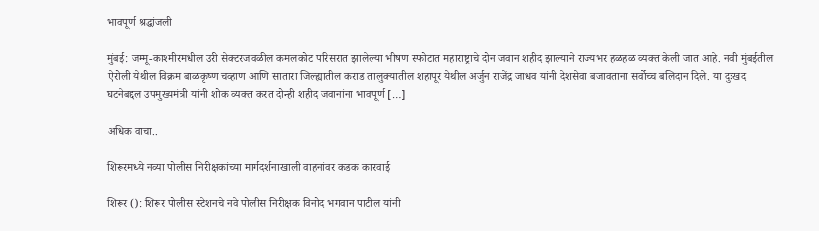भावपूर्ण श्रद्धांजली

मुंबई: जम्मू-काश्मीरमधील उरी सेक्टरजवळील कमलकोट परिसरात झालेल्या भीषण स्फोटात महाराष्ट्राचे दोन जवान शहीद झाल्याने राज्यभर हळहळ व्यक्त केली जात आहे. नवी मुंबईतील ऐरोली येथील विक्रम बाळकृष्ण चव्हाण आणि सातारा जिल्ह्यातील कराड तालुक्यातील शहापूर येथील अर्जुन राजेंद्र जाधव यांनी देशसेवा बजावताना सर्वोच्च बलिदान दिले. या दुःखद घटनेबद्दल उपमुख्यमंत्री यांनी शोक व्यक्त करत दोन्ही शहीद जवानांना भावपूर्ण […]

अधिक वाचा..

शिरूरमध्ये नव्या पोलीस निरीक्षकांच्या मार्गदर्शनाखाली वाहनांवर कडक कारवाई

शिरूर (): शिरूर पोलीस स्टेशनचे नवे पोलीस निरीक्षक विनोद भगवान पाटील यांनी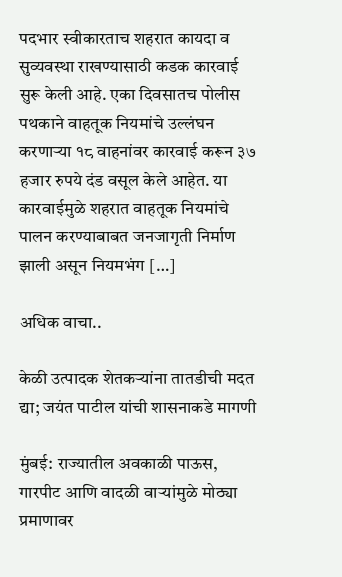पदभार स्वीकारताच शहरात कायदा व सुव्यवस्था राखण्यासाठी कडक कारवाई सुरू केली आहे. एका दिवसातच पोलीस पथकाने वाहतूक नियमांचे उल्लंघन करणाऱ्या १८ वाहनांवर कारवाई करून ३७ हजार रुपये दंड वसूल केले आहेत. या कारवाईमुळे शहरात वाहतूक नियमांचे पालन करण्याबाबत जनजागृती निर्माण झाली असून नियमभंग […]

अधिक वाचा..

केळी उत्पादक शेतकऱ्यांना तातडीची मदत द्या; जयंत पाटील यांची शासनाकडे मागणी

मुंबई: राज्यातील अवकाळी पाऊस, गारपीट आणि वादळी वाऱ्यांमुळे मोठ्या प्रमाणावर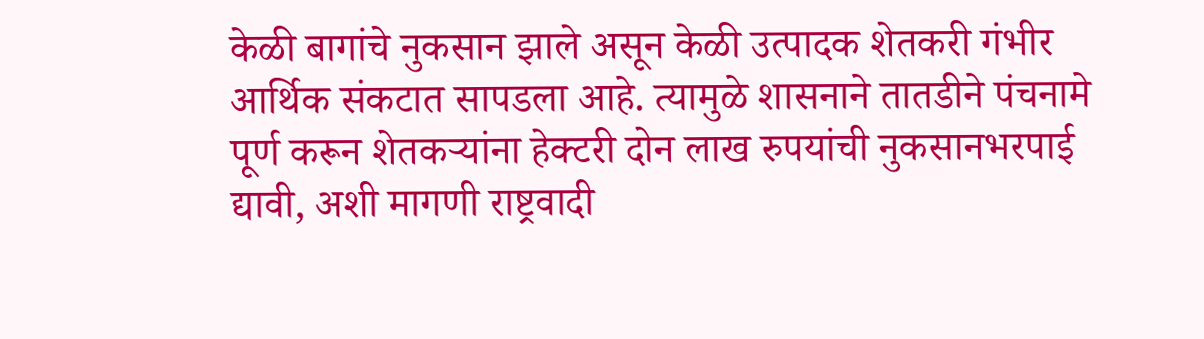केळी बागांचे नुकसान झाले असून केळी उत्पादक शेतकरी गंभीर आर्थिक संकटात सापडला आहे. त्यामुळे शासनाने तातडीने पंचनामे पूर्ण करून शेतकऱ्यांना हेक्टरी दोन लाख रुपयांची नुकसानभरपाई द्यावी, अशी मागणी राष्ट्रवादी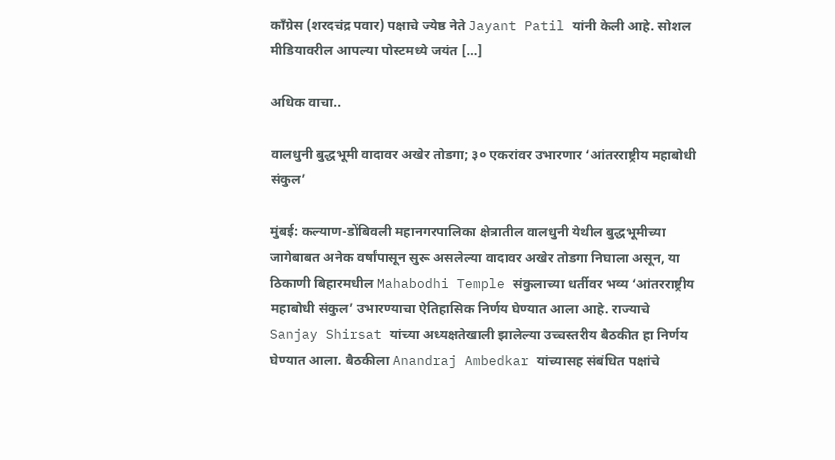काँग्रेस (शरदचंद्र पवार) पक्षाचे ज्येष्ठ नेते Jayant Patil यांनी केली आहे. सोशल मीडियावरील आपल्या पोस्टमध्ये जयंत […]

अधिक वाचा..

वालधुनी बुद्धभूमी वादावर अखेर तोडगा; ३० एकरांवर उभारणार ‘आंतरराष्ट्रीय महाबोधी संकुल’

मुंबई: कल्याण-डोंबिवली महानगरपालिका क्षेत्रातील वालधुनी येथील बुद्धभूमीच्या जागेबाबत अनेक वर्षांपासून सुरू असलेल्या वादावर अखेर तोडगा निघाला असून, या ठिकाणी बिहारमधील Mahabodhi Temple संकुलाच्या धर्तीवर भव्य ‘आंतरराष्ट्रीय महाबोधी संकुल’ उभारण्याचा ऐतिहासिक निर्णय घेण्यात आला आहे. राज्याचे Sanjay Shirsat यांच्या अध्यक्षतेखाली झालेल्या उच्चस्तरीय बैठकीत हा निर्णय घेण्यात आला. बैठकीला Anandraj Ambedkar यांच्यासह संबंधित पक्षांचे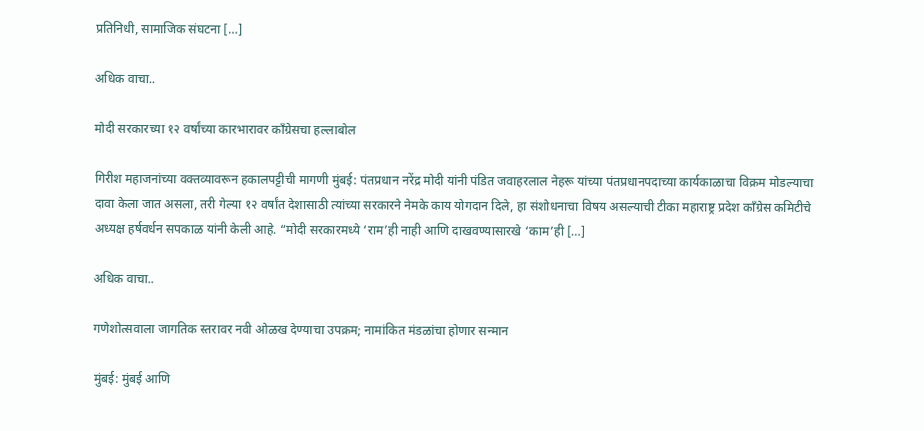प्रतिनिधी, सामाजिक संघटना […]

अधिक वाचा..

मोदी सरकारच्या १२ वर्षांच्या कारभारावर काँग्रेसचा हल्लाबोल

गिरीश महाजनांच्या वक्तव्यावरून हकालपट्टीची मागणी मुंबई: पंतप्रधान नरेंद्र मोदी यांनी पंडित जवाहरलाल नेहरू यांच्या पंतप्रधानपदाच्या कार्यकाळाचा विक्रम मोडल्याचा दावा केला जात असला, तरी गेल्या १२ वर्षांत देशासाठी त्यांच्या सरकारने नेमके काय योगदान दिले, हा संशोधनाचा विषय असल्याची टीका महाराष्ट्र प्रदेश काँग्रेस कमिटीचे अध्यक्ष हर्षवर्धन सपकाळ यांनी केली आहे. “मोदी सरकारमध्ये ‘राम’ही नाही आणि दाखवण्यासारखे ‘काम’ही […]

अधिक वाचा..

गणेशोत्सवाला जागतिक स्तरावर नवी ओळख देण्याचा उपक्रम; नामांकित मंडळांचा होणार सन्मान

मुंबई: मुंबई आणि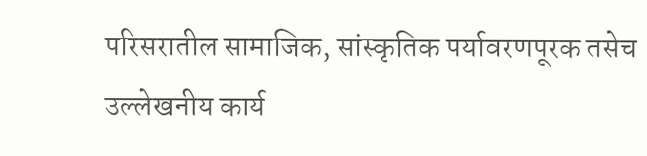परिसरातील सामाजिक, सांस्कृतिक पर्यावरणपूरक तसेच उल्लेखनीय कार्य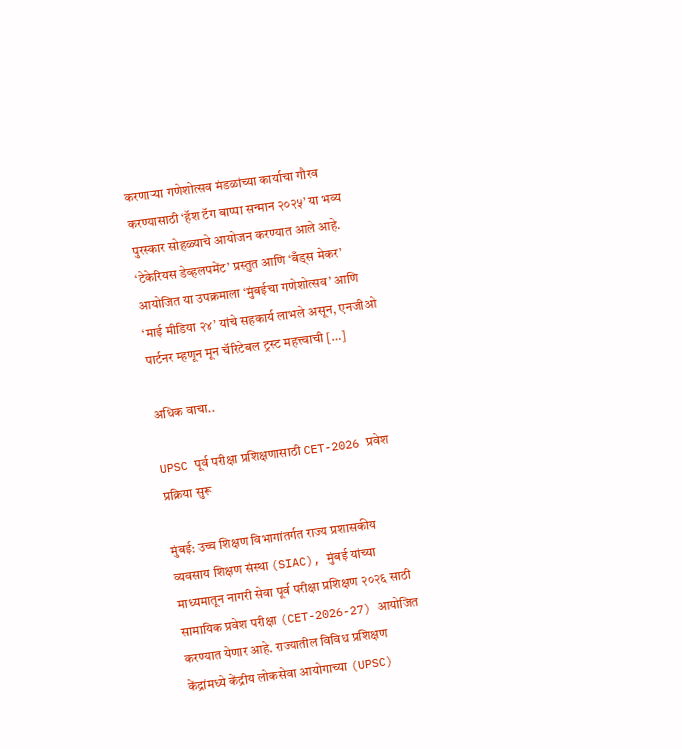करणाऱ्या गणेशोत्सव मंडळांच्या कार्याचा गौरव करण्यासाठी ‘हॅश टॅग बाप्पा सन्मान २०२५’ या भव्य पुरस्कार सोहळ्याचे आयोजन करण्यात आले आहे. ‘टेकेरियस डेव्हलपमेंट’ प्रस्तुत आणि ‘बँड्स मेकर’ आयोजित या उपक्रमाला ‘मुंबईचा गणेशोत्सव’ आणि ‘माई मीडिया २४’ यांचे सहकार्य लाभले असून, एनजीओ पार्टनर म्हणून मून चॅरिटेबल ट्रस्ट महत्त्वाची […]

अधिक वाचा..

UPSC पूर्व परीक्षा प्रशिक्षणासाठी CET-2026 प्रवेश प्रक्रिया सुरू

मुंबई: उच्च शिक्षण विभागांतर्गत राज्य प्रशासकीय व्यवसाय शिक्षण संस्था (SIAC), मुंबई यांच्या माध्यमातून नागरी सेवा पूर्व परीक्षा प्रशिक्षण २०२६ साठी सामायिक प्रवेश परीक्षा (CET-2026-27) आयोजित करण्यात येणार आहे. राज्यातील विविध प्रशिक्षण केंद्रांमध्ये केंद्रीय लोकसेवा आयोगाच्या (UPSC)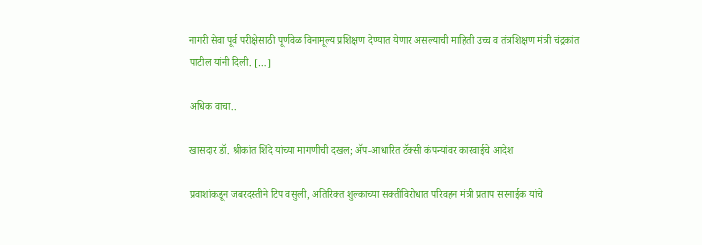नागरी सेवा पूर्व परीक्षेसाठी पूर्णवेळ विनामूल्य प्रशिक्षण देण्यात येणार असल्याची माहिती उच्च व तंत्रशिक्षण मंत्री चंद्रकांत पाटील यांनी दिली. […]

अधिक वाचा..

खासदार डॉ. श्रीकांत शिंदे यांच्या मागणीची दखल; ॲप-आधारित टॅक्सी कंपन्यांवर कारवाईचे आदेश

प्रवाशांकडून जबरदस्तीने टिप वसुली, अतिरिक्त शुल्काच्या सक्तीविरोधात परिवहन मंत्री प्रताप सरनाईक यांचे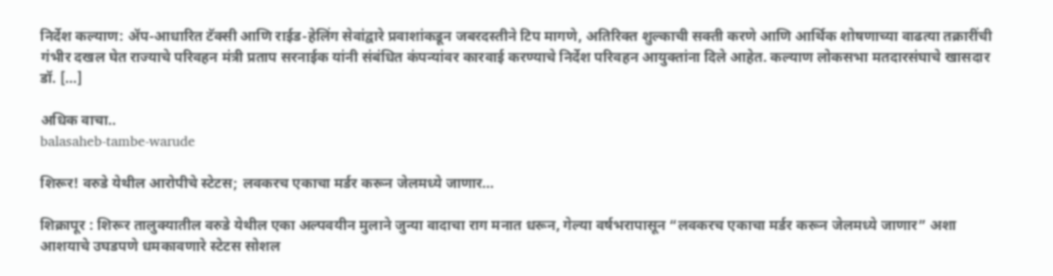निर्देश कल्याण: ॲप-आधारित टॅक्सी आणि राईड-हेलिंग सेवांद्वारे प्रवाशांकडून जबरदस्तीने टिप मागणे, अतिरिक्त शुल्काची सक्ती करणे आणि आर्थिक शोषणाच्या वाढत्या तक्रारींची गंभीर दखल घेत राज्याचे परिवहन मंत्री प्रताप सरनाईक यांनी संबंधित कंपन्यांवर कारवाई करण्याचे निर्देश परिवहन आयुक्तांना दिले आहेत. कल्याण लोकसभा मतदारसंघाचे खासदार डॉ. […]

अधिक वाचा..
balasaheb-tambe-warude

शिरूर! वरुडे येथील आरोपीचे स्टेटस; लवकरच एकाचा मर्डर करून जेलमध्ये जाणार…

शिक्रापूर : शिरूर तालुक्यातील वरुडे येथील एका अल्पवयीन मुलाने जुन्या वादाचा राग मनात धरून, गेल्या वर्षभरापासून “लवकरच एकाचा मर्डर करून जेलमध्ये जाणार” अशा आशयाचे उघडपणे धमकावणारे स्टेटस सोशल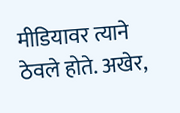मीडियावर त्याने ठेवले होते. अखेर,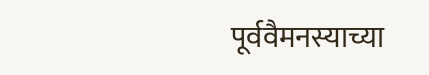पूर्ववैमनस्याच्या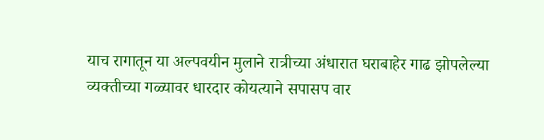याच रागातून या अल्पवयीन मुलाने रात्रीच्या अंधारात घराबाहेर गाढ झोपलेल्या व्यक्तीच्या गळ्यावर धारदार कोयत्याने सपासप वार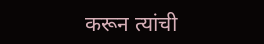करून त्यांची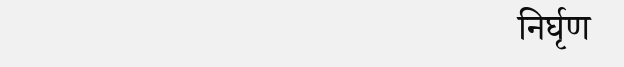निर्घृण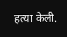हत्या केली.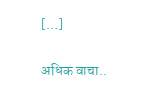[…]

अधिक वाचा..